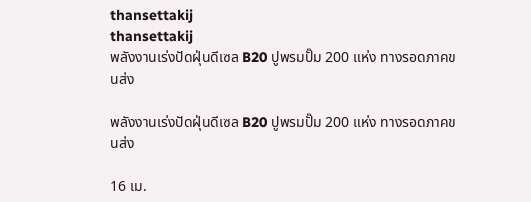thansettakij
thansettakij
พลังงานเร่งปัดฝุ่นดีเซล B20 ปูพรมปั๊ม 200 แห่ง ทางรอดภาคขนส่ง

พลังงานเร่งปัดฝุ่นดีเซล B20 ปูพรมปั๊ม 200 แห่ง ทางรอดภาคขนส่ง

16 เม.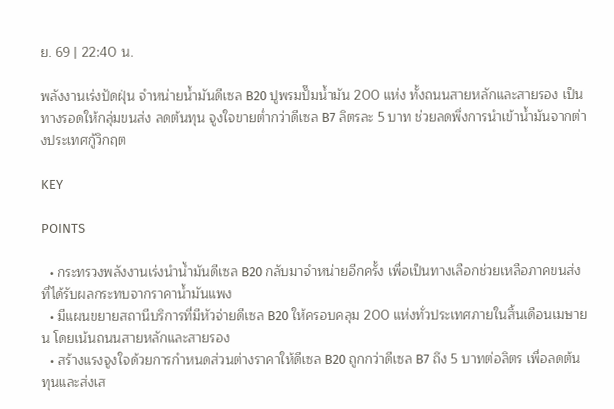ย. 69 | 22:40 น.

พลังงานเร่งปัดฝุ่น จำหน่ายน้ำมันดีเซล B20 ปูพรมปั๊มน้ำมัน 200 แห่ง ทั้งถนนสายหลักและสายรอง เป็นทางรอดให้กลุ่มขนส่ง ลดต้นทุน จูงใจขายต่ำกว่าดีเซล B7 ลิตรละ 5 บาท ช่วยลดพึ่งการนำเข้าน้ำมันจากต่างประเทศกู้วิกฤต

KEY

POINTS

  • กระทรวงพลังงานเร่งนำน้ำมันดีเซล B20 กลับมาจำหน่ายอีกครั้ง เพื่อเป็นทางเลือกช่วยเหลือภาคขนส่งที่ได้รับผลกระทบจากราคาน้ำมันแพง
  • มีแผนขยายสถานีบริการที่มีหัวจ่ายดีเซล B20 ให้ครอบคลุม 200 แห่งทั่วประเทศภายในสิ้นเดือนเมษายน โดยเน้นถนนสายหลักและสายรอง
  • สร้างแรงจูงใจด้วยการกำหนดส่วนต่างราคาให้ดีเซล B20 ถูกกว่าดีเซล B7 ถึง 5 บาทต่อลิตร เพื่อลดต้นทุนและส่งเส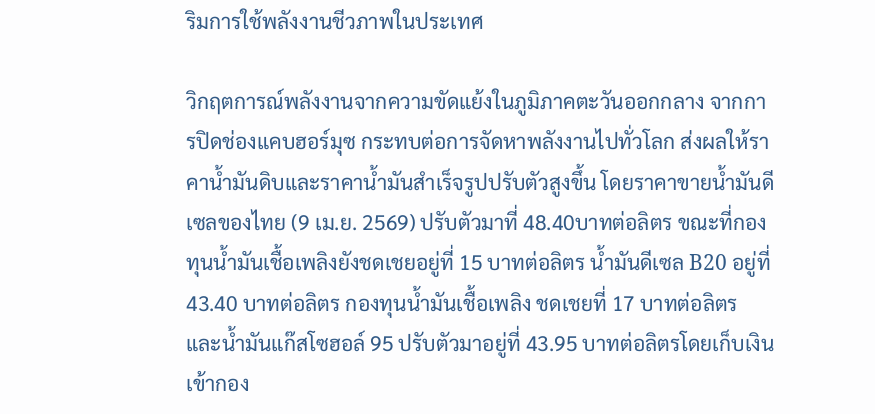ริมการใช้พลังงานชีวภาพในประเทศ

วิกฤตการณ์พลังงานจากความขัดแย้งในภูมิภาคตะวันออกกลาง จากการปิดช่องแคบฮอร์มุซ กระทบต่อการจัดหาพลังงานไปทั่วโลก ส่งผลให้ราคานํ้ามันดิบและราคานํ้ามันสำเร็จรูปปรับตัวสูงขึ้น โดยราคาขายนํ้ามันดีเซลของไทย (9 เม.ย. 2569) ปรับตัวมาที่ 48.40บาทต่อลิตร ขณะที่กองทุนนํ้ามันเชื้อเพลิงยังชดเชยอยู่ที่ 15 บาทต่อลิตร นํ้ามันดีเซล B20 อยู่ที่ 43.40 บาทต่อลิตร กองทุนนํ้ามันเชื้อเพลิง ชดเชยที่ 17 บาทต่อลิตร และนํ้ามันแก๊สโซฮอล์ 95 ปรับตัวมาอยู่ที่ 43.95 บาทต่อลิตรโดยเก็บเงินเข้ากอง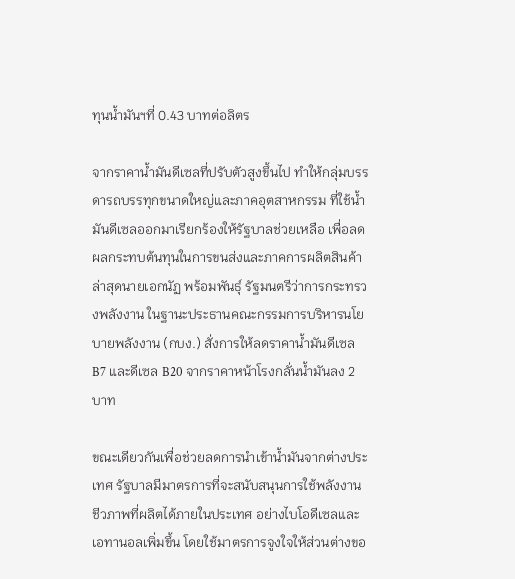ทุนนํ้ามันฯที่ 0.43 บาทต่อลิตร

จากราคานํ้ามันดีเซลที่ปรับตัวสูงขึ้นไป ทำให้กลุ่มบรรดารถบรรทุกขนาดใหญ่และภาคอุตสาหกรรม ที่ใช้นํ้ามันดีเซลออกมาเรียกร้องให้รัฐบาลช่วยเหลือ เพื่อลดผลกระทบต้นทุนในการขนส่งและภาคการผลิตสินค้า ล่าสุดนายเอกนัฏ พร้อมพันธุ์ รัฐมนตรีว่าการกระทรวงพลังงาน ในฐานะประธานคณะกรรมการบริหารนโยบายพลังงาน (กบง.) สั่งการให้ลดราคานํ้ามันดีเซล B7 และดีเซล B20 จากราคาหน้าโรงกลั่นนํ้ามันลง 2 บาท

ขณะเดียวกันเพื่อช่วยลดการนำเข้านํ้ามันจากต่างประเทศ รัฐบาลมีมาตรการที่จะสนับสนุนการใช้พลังงานชีวภาพที่ผลิตได้ภายในประเทศ อย่างไบโอดีเซลและเอทานอลเพิ่มขึ้น โดยใช้มาตรการจูงใจให้ส่วนต่างขอ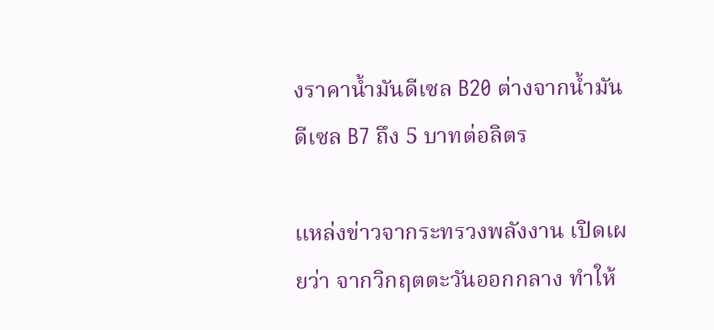งราคานํ้ามันดีเซล B20 ต่างจากนํ้ามันดีเซล B7 ถึง 5 บาทต่อลิตร

แหล่งข่าวจากระทรวงพลังงาน เปิดเผยว่า จากวิกฤตตะวันออกกลาง ทำให้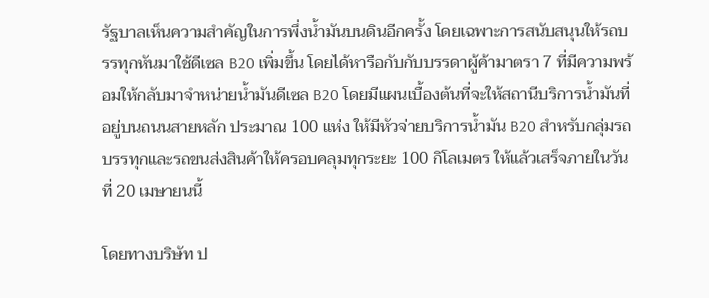รัฐบาลเห็นความสำคัญในการพึ่งนํ้ามันบนดินอีกครั้ง โดยเฉพาะการสนับสนุนให้รถบรรทุกหันมาใช้ดีเซล B20 เพิ่มขึ้น โดยได้หารือกับกับบรรดาผู้ค้ามาตรา 7 ที่มีความพร้อมให้กลับมาจำหน่ายนํ้ามันดีเซล B20 โดยมีแผนเบื้องต้นที่จะให้สถานีบริการนํ้ามันที่อยู่บนถนนสายหลัก ประมาณ 100 แห่ง ให้มีหัวจ่ายบริการนํ้ามัน B20 สำหรับกลุ่มรถบรรทุกและรถขนส่งสินค้าให้ครอบคลุมทุกระยะ 100 กิโลเมตร ให้แล้วเสร็จภายในวันที่ 20 เมษายนนี้

โดยทางบริษัท ป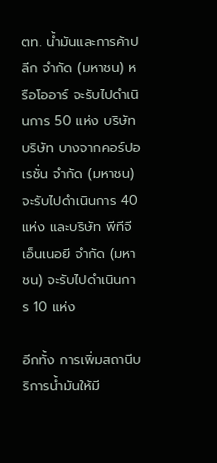ตท. นํ้ามันและการค้าปลีก จำกัด (มหาชน) หรือโออาร์ จะรับไปดำเนินการ 50 แห่ง บริษัท บริษัท บางจากคอร์ปอเรชั่น จำกัด (มหาชน) จะรับไปดำเนินการ 40 แห่ง และบริษัท พีทีจี เอ็นเนอยี จำกัด (มหาชน) จะรับไปดำเนินการ 10 แห่ง

อีกทั้ง การเพิ่มสถานีบริการนํ้ามันให้มี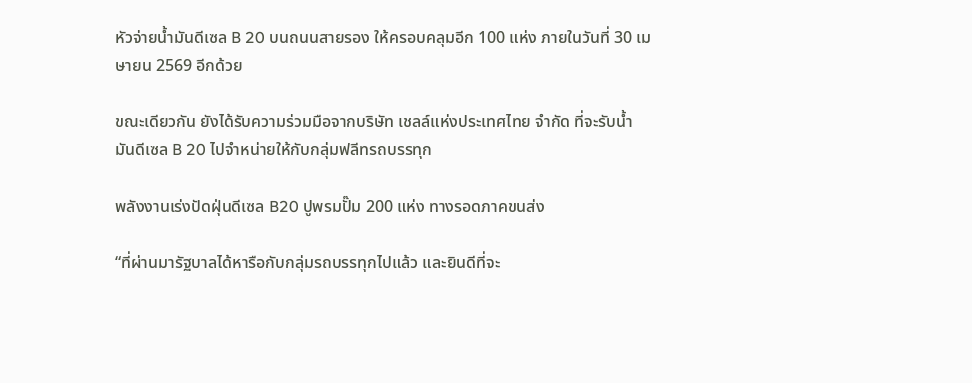หัวจ่ายนํ้ามันดีเซล B 20 บนถนนสายรอง ให้ครอบคลุมอีก 100 แห่ง ภายในวันที่ 30 เมษายน 2569 อีกด้วย

ขณะเดียวกัน ยังได้รับความร่วมมือจากบริษัท เชลล์แห่งประเทศไทย จํากัด ที่จะรับนํ้ามันดีเซล B 20 ไปจำหน่ายให้กับกลุ่มฟลีทรถบรรทุก

พลังงานเร่งปัดฝุ่นดีเซล B20 ปูพรมปั๊ม 200 แห่ง ทางรอดภาคขนส่ง

“ที่ผ่านมารัฐบาลได้หารือกับกลุ่มรถบรรทุกไปแล้ว และยินดีที่จะ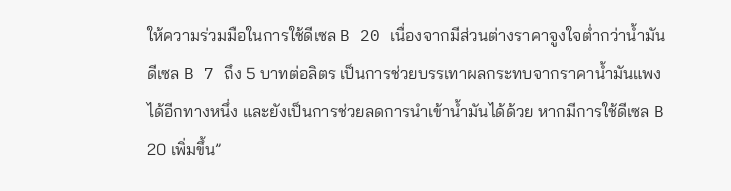ให้ความร่วมมือในการใช้ดีเซล B 20 เนื่องจากมีส่วนต่างราคาจูงใจตํ่ากว่านํ้ามันดีเซล B 7 ถึง 5 บาทต่อลิตร เป็นการช่วยบรรเทาผลกระทบจากราคานํ้ามันแพงได้อีกทางหนึ่ง และยังเป็นการช่วยลดการนำเข้านํ้ามันได้ด้วย หากมีการใช้ดีเซล B 20 เพิ่มขึ้น”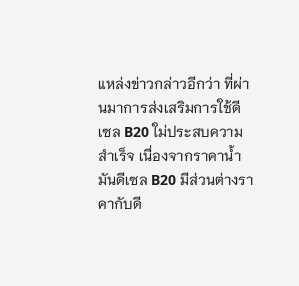แหล่งข่าวกล่าวอีกว่า ที่ผ่านมาการส่งเสริมการใช้ดีเซล B20 ใม่ประสบความสำเร็จ เนื่องจากราคานํ้ามันดีเซล B20 มีส่วนต่างราคากับดี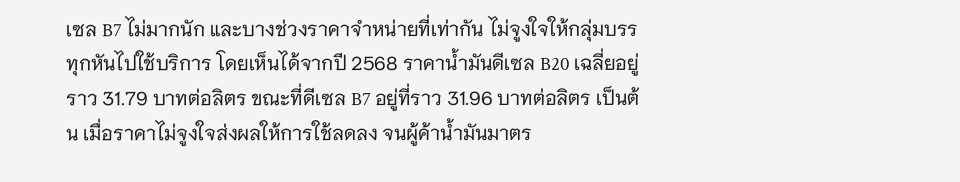เซล B7 ไม่มากนัก และบางช่วงราคาจำหน่ายที่เท่ากัน ไม่จูงใจให้กลุ่มบรรทุกหันไปใช้บริการ โดยเห็นได้จากปี 2568 ราคานํ้ามันดีเซล B20 เฉลี่ยอยู่ราว 31.79 บาทต่อลิตร ขณะที่ดีเซล B7 อยู่ที่ราว 31.96 บาทต่อลิตร เป็นต้น เมื่อราคาไม่จูงใจส่งผลให้การใช้ลดลง จนผู้ค้านํ้ามันมาตร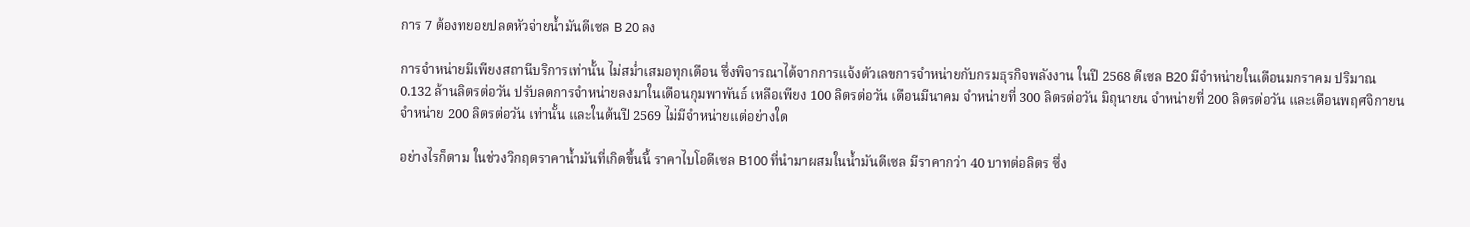การ 7 ต้องทยอยปลดหัวจ่ายนํ้ามันดีเซล B 20 ลง

การจำหน่ายมีเพียงสถานีบริการเท่านั้น ไม่สมํ่าเสมอทุกเดือน ซึ่งพิจารณาได้จากการแจ้งตัวเลขการจำหน่ายกับกรมธุรกิจพลังงาน ในปี 2568 ดีเซล B20 มีจำหน่ายในเดือนมกราคม ปริมาณ 0.132 ล้านลิตรต่อวัน ปรับลดการจำหน่ายลงมาในเดือนกุมพาพันธ์ เหลือเพียง 100 ลิตรต่อวัน เดือนมีนาคม จำหน่ายที่ 300 ลิตรต่อวัน มิถุนายน จำหน่ายที่ 200 ลิตรต่อวัน และเดือนพฤศจิกายน จำหน่าย 200 ลิตรต่อวัน เท่านั้น และในต้นปี 2569 ไม่มีจำหน่ายแต่อย่างใด

อย่างไรก็ตาม ในช่วงวิกฤตราคานํ้ามันที่เกิดขึ้นนี้ ราคาไบโอดีเซล B100 ที่นำมาผสมในนํ้ามันดีเซล มีราคากว่า 40 บาทต่อลิตร ซึ่ง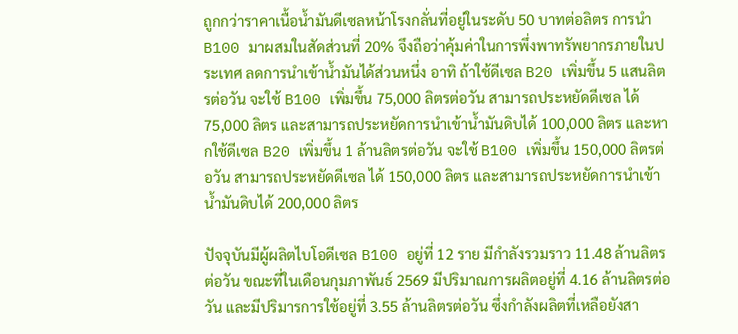ถูกกว่าราคาเนื้อนํ้ามันดีเซลหน้าโรงกลั่นที่อยู่ในระดับ 50 บาทต่อลิตร การนำB100 มาผสมในสัดส่วนที่ 20% จึงถือว่าคุ้มค่าในการพึ่งพาทรัพยากรภายในประเทศ ลดการนำเข้านํ้ามันได้ส่วนหนึ่ง อาทิ ถ้าใช้ดีเซล B20 เพิ่มขึ้น 5 แสนลิตรต่อวัน จะใช้ B100 เพิ่มขึ้น 75,000 ลิตรต่อวัน สามารถประหยัดดีเซล ได้ 75,000 ลิตร และสามารถประหยัดการนำเข้านํ้ามันดิบได้ 100,000 ลิตร และหากใช้ดีเซล B20 เพิ่มขึ้น 1 ล้านลิตรต่อวัน จะใช้ B100 เพิ่มขึ้น 150,000 ลิตรต่อวัน สามารถประหยัดดีเซล ได้ 150,000 ลิตร และสามารถประหยัดการนำเข้านํ้ามันดิบได้ 200,000 ลิตร

ปัจจุบันมีผู้ผลิตไบโอดีเซล B100 อยู่ที่ 12 ราย มีกำลังรวมราว 11.48 ล้านลิตรต่อวัน ขณะที่ในเดือนกุมภาพันธ์ 2569 มีปริมาณการผลิตอยู่ที่ 4.16 ล้านลิตรต่อวัน และมีปริมารการใช้อยู่ที่ 3.55 ล้านลิตรต่อวัน ซึ่งกำลังผลิตที่เหลือยังสา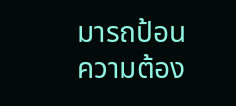มารถป้อนความต้อง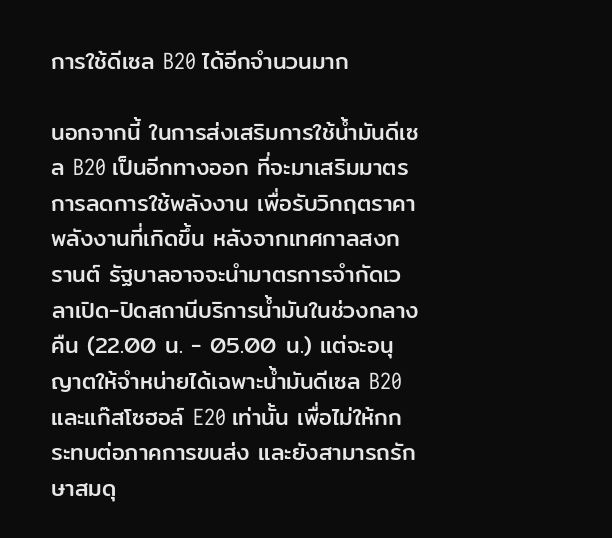การใช้ดีเซล B20 ได้อีกจำนวนมาก

นอกจากนี้ ในการส่งเสริมการใช้นํ้ามันดีเซล B20 เป็นอีกทางออก ที่จะมาเสริมมาตรการลดการใช้พลังงาน เพื่อรับวิกฤตราคาพลังงานที่เกิดขึ้น หลังจากเทศกาลสงกรานต์ รัฐบาลอาจจะนำมาตรการจำกัดเวลาเปิด-ปิดสถานีบริการนํ้ามันในช่วงกลางคืน (22.00 น. - 05.00 น.) แต่จะอนุญาตให้จำหน่ายได้เฉพาะนํ้ามันดีเซล B20 และแก๊สโซฮอล์ E20 เท่านั้น เพื่อไม่ให้กกระทบต่อภาคการขนส่ง และยังสามารถรักษาสมดุ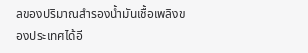ลของปริมาณสำรองนํ้ามันเชื้อเพลิงของประเทศได้อี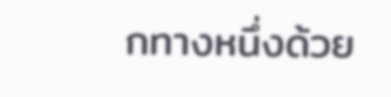กทางหนึ่งด้วย